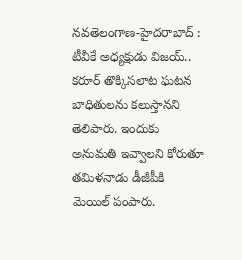నవతెలంగాణ-హైదరాబాద్ : టీవీకే అధ్యక్షుడు విజయ్.. కరూర్ తొక్కిసలాట ఘటన బాధితులను కలుస్తానని తెలిపారు. ఇందుకు అనుమతి ఇవ్వాలని కోరుతూ తమిళనాడు డీజీపీకి మెయిల్ పంపారు.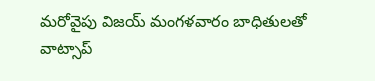మరోవైపు విజయ్ మంగళవారం బాధితులతో వాట్సాప్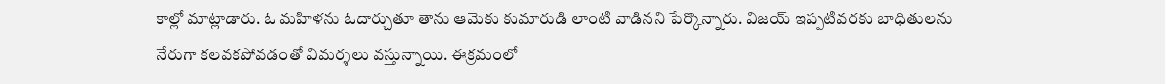కాల్లో మాట్లాడారు. ఓ మహిళను ఓదార్చుతూ తాను ఆమెకు కుమారుడి లాంటి వాడినని పేర్కొన్నారు. విజయ్ ఇప్పటివరకు బాధితులను నేరుగా కలవకపోవడంతో విమర్శలు వస్తున్నాయి. ఈక్రమంలో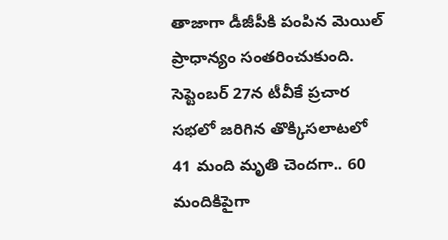తాజాగా డీజీపీకి పంపిన మెయిల్ ప్రాధాన్యం సంతరించుకుంది. సెప్టెంబర్ 27న టీవీకే ప్రచార సభలో జరిగిన తొక్కిసలాటలో 41 మంది మృతి చెందగా.. 60 మందికిపైగా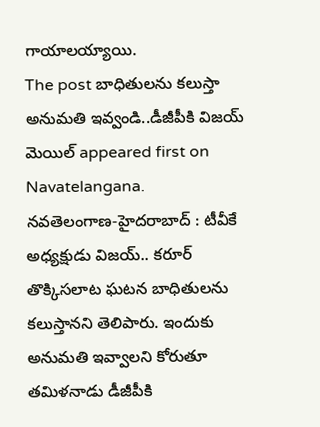గాయాలయ్యాయి.
The post బాధితులను కలుస్తా అనుమతి ఇవ్వండి..డీజీపీకి విజయ్ మెయిల్ appeared first on Navatelangana.
నవతెలంగాణ-హైదరాబాద్ : టీవీకే అధ్యక్షుడు విజయ్.. కరూర్ తొక్కిసలాట ఘటన బాధితులను కలుస్తానని తెలిపారు. ఇందుకు అనుమతి ఇవ్వాలని కోరుతూ తమిళనాడు డీజీపీకి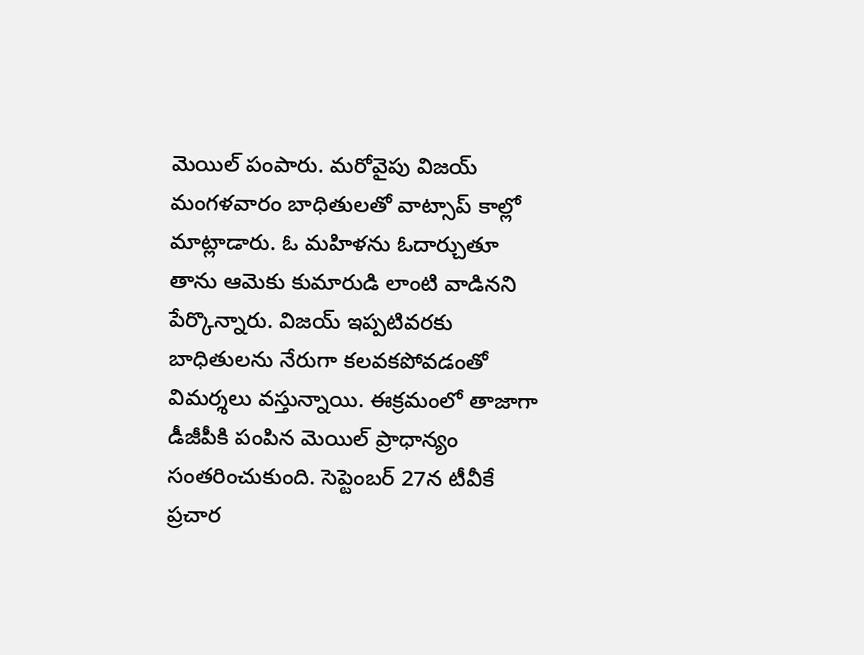మెయిల్ పంపారు. మరోవైపు విజయ్ మంగళవారం బాధితులతో వాట్సాప్ కాల్లో మాట్లాడారు. ఓ మహిళను ఓదార్చుతూ తాను ఆమెకు కుమారుడి లాంటి వాడినని పేర్కొన్నారు. విజయ్ ఇప్పటివరకు బాధితులను నేరుగా కలవకపోవడంతో విమర్శలు వస్తున్నాయి. ఈక్రమంలో తాజాగా డీజీపీకి పంపిన మెయిల్ ప్రాధాన్యం సంతరించుకుంది. సెప్టెంబర్ 27న టీవీకే ప్రచార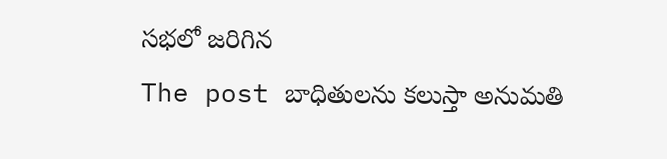సభలో జరిగిన
The post బాధితులను కలుస్తా అనుమతి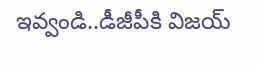ఇవ్వండి..డీజీపీకి విజయ్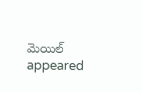మెయిల్ appeared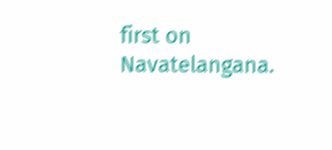first on Navatelangana.